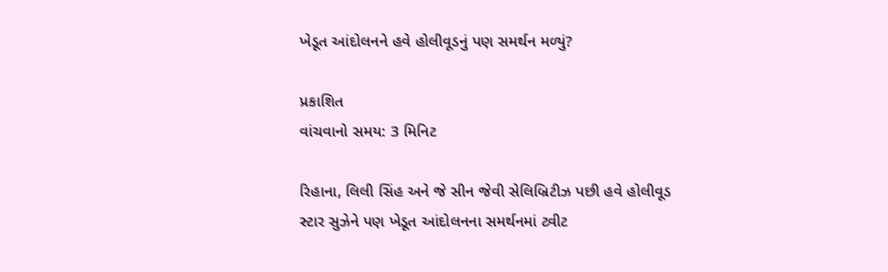ખેડૂત આંદોલનને હવે હોલીવૂડનું પણ સમર્થન મળ્યું?

પ્રકાશિત
વાંચવાનો સમય: 3 મિનિટ

રિહાના, લિલી સિંહ અને જે સીન જેવી સેલિબ્રિટીઝ પછી હવે હોલીવૂડ સ્ટાર સુઝેને પણ ખેડૂત આંદોલનના સમર્થનમાં ટ્વીટ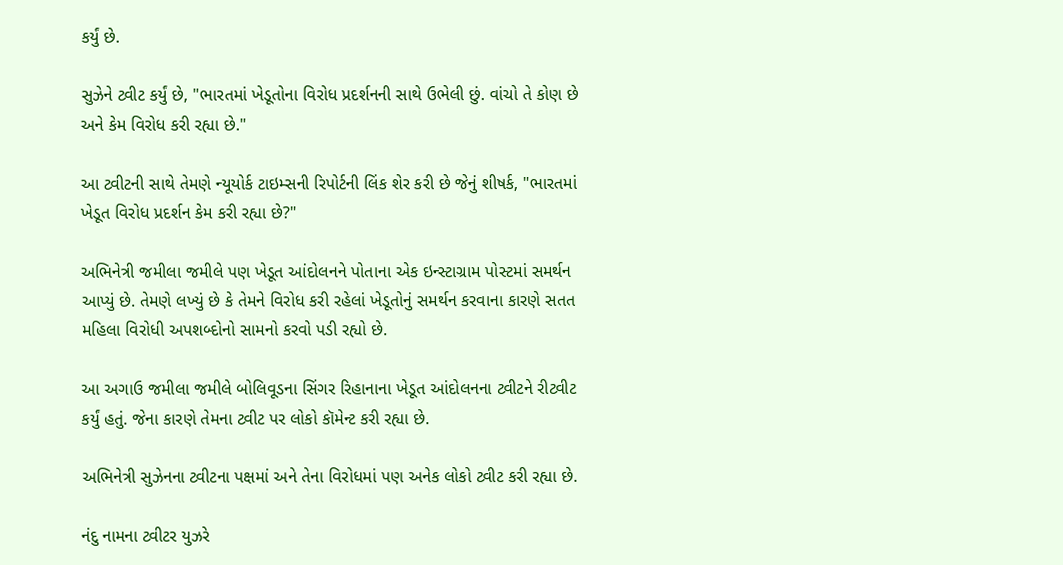કર્યું છે.

સુઝેને ટ્વીટ કર્યું છે, "ભારતમાં ખેડૂતોના વિરોધ પ્રદર્શનની સાથે ઉભેલી છું. વાંચો તે કોણ છે અને કેમ વિરોધ કરી રહ્યા છે."

આ ટ્વીટની સાથે તેમણે ન્યૂયોર્ક ટાઇમ્સની રિપોર્ટની લિંક શેર કરી છે જેનું શીષર્ક, "ભારતમાં ખેડૂત વિરોધ પ્રદર્શન કેમ કરી રહ્યા છે?"

અભિનેત્રી જમીલા જમીલે પણ ખેડૂત આંદોલનને પોતાના એક ઇન્સ્ટાગ્રામ પોસ્ટમાં સમર્થન આપ્યું છે. તેમણે લખ્યું છે કે તેમને વિરોધ કરી રહેલાં ખેડૂતોનું સમર્થન કરવાના કારણે સતત મહિલા વિરોધી અપશબ્દોનો સામનો કરવો પડી રહ્યો છે.

આ અગાઉ જમીલા જમીલે બોલિવૂડના સિંગર રિહાનાના ખેડૂત આંદોલનના ટ્વીટને રીટ્વીટ કર્યું હતું. જેના કારણે તેમના ટ્વીટ પર લોકો કૉમેન્ટ કરી રહ્યા છે.

અભિનેત્રી સુઝેનના ટ્વીટના પક્ષમાં અને તેના વિરોધમાં પણ અનેક લોકો ટ્વીટ કરી રહ્યા છે.

નંદુ નામના ટ્વીટર યુઝરે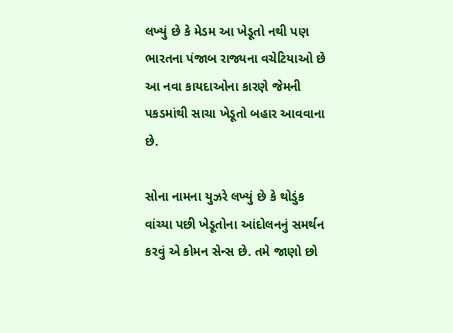લખ્યું છે કે મેડમ આ ખેડૂતો નથી પણ ભારતના પંજાબ રાજ્યના વચેટિયાઓ છે આ નવા કાયદાઓના કારણે જેમની પકડમાંથી સાચા ખેડૂતો બહાર આવવાના છે.

સોના નામના યુઝરે લખ્યું છે કે થોડુંક વાંચ્યા પછી ખેડૂતોના આંદોલનનું સમર્થન કરવું એ કોમન સેન્સ છે. તમે જાણો છો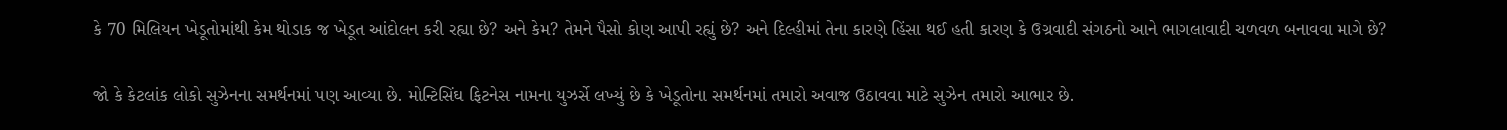કે 70 મિલિયન ખેડૂતોમાંથી કેમ થોડાક જ ખેડૂત આંદોલન કરી રહ્યા છે? અને કેમ? તેમને પૈસો કોણ આપી રહ્યું છે? અને દિલ્હીમાં તેના કારણે હિંસા થઈ હતી કારણ કે ઉગ્રવાદી સંગઠનો આને ભાગલાવાદી ચળવળ બનાવવા માગે છે?

જો કે કેટલાંક લોકો સુઝેનના સમર્થનમાં પણ આવ્યા છે. મોન્ટિસિંઘ ફિટનેસ નામના યુઝર્સે લખ્યું છે કે ખેડૂતોના સમર્થનમાં તમારો અવાજ ઉઠાવવા માટે સુઝેન તમારો આભાર છે.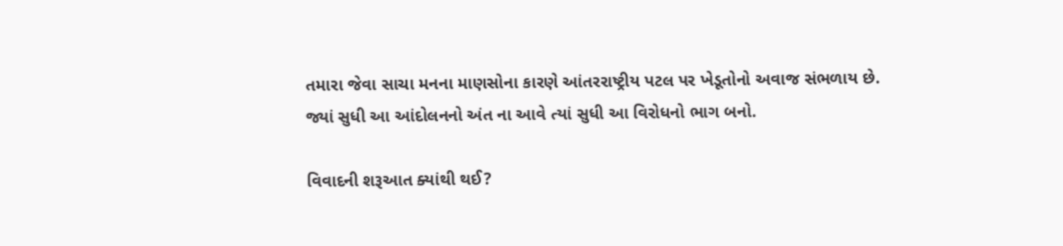તમારા જેવા સાચા મનના માણસોના કારણે આંતરરાષ્ટ્રીય પટલ પર ખેડૂતોનો અવાજ સંભળાય છે. જ્યાં સુધી આ આંદોલનનો અંત ના આવે ત્યાં સુધી આ વિરોધનો ભાગ બનો.

વિવાદની શરૂઆત ક્યાંથી થઈ?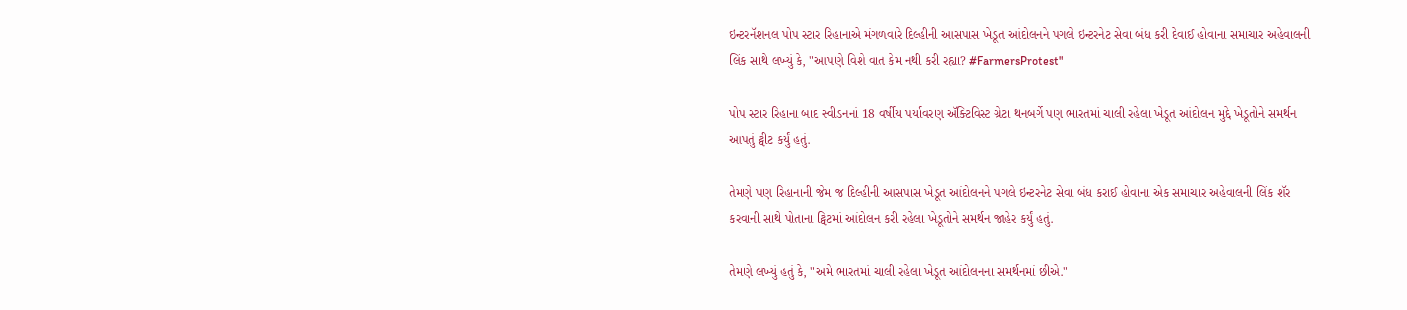ઇન્ટરનૅશનલ પોપ સ્ટાર રિહાનાએ મંગળવારે દિલ્હીની આસપાસ ખેડૂત આંદોલનને પગલે ઇન્ટરનેટ સેવા બંધ કરી દેવાઈ હોવાના સમાચાર અહેવાલની લિંક સાથે લખ્યું કે, "આપણે વિશે વાત કેમ નથી કરી રહ્યા? #FarmersProtest"

પોપ સ્ટાર રિહાના બાદ સ્વીડનનાં 18 વર્ષીય પર્યાવરણ ઍક્ટિવિસ્ટ ગ્રેટા થનબર્ગે પણ ભારતમાં ચાલી રહેલા ખેડૂત આંદોલન મુદ્દે ખેડૂતોને સમર્થન આપતું ટ્વીટ કર્યું હતું.

તેમણે પણ રિહાનાની જેમ જ દિલ્હીની આસપાસ ખેડૂત આંદોલનને પગલે ઇન્ટરનેટ સેવા બંધ કરાઈ હોવાના એક સમાચાર અહેવાલની લિંક શૅર કરવાની સાથે પોતાના ટ્વિટમાં આંદોલન કરી રહેલા ખેડૂતોને સમર્થન જાહેર કર્યું હતું.

તેમણે લખ્યું હતું કે, "અમે ભારતમાં ચાલી રહેલા ખેડૂત આંદોલનના સમર્થનમાં છીએ."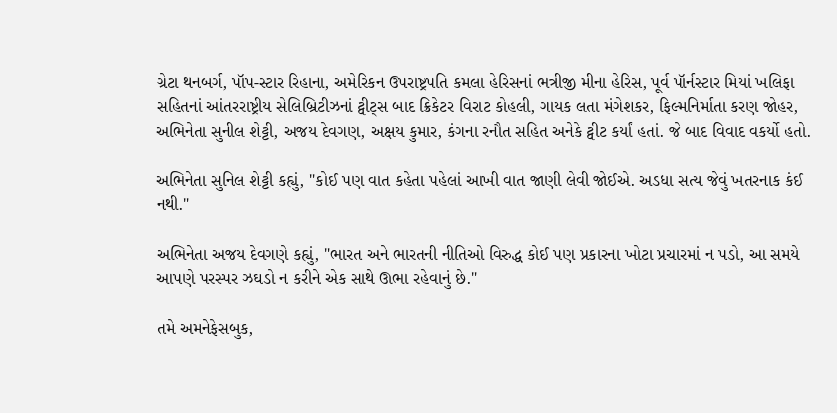ગ્રેટા થનબર્ગ, પૉપ-સ્ટાર રિહાના, અમેરિકન ઉપરાષ્ટ્રપતિ કમલા હેરિસનાં ભત્રીજી મીના હેરિસ, પૂર્વ પૉર્નસ્ટાર મિયાં ખલિફા સહિતનાં આંતરરાષ્ટ્રીય સેલિબ્રિટીઝનાં ટ્વીટ્સ બાદ ક્રિકેટર વિરાટ કોહલી, ગાયક લતા મંગેશકર, ફિલ્મનિર્માતા કરણ જોહર, અભિનેતા સુનીલ શેટ્ટી, અજય દેવગણ, અક્ષય કુમાર, કંગના રનૌત સહિત અનેકે ટ્વીટ કર્યાં હતાં. જે બાદ વિવાદ વકર્યો હતો.

અભિનેતા સુનિલ શેટ્ટી કહ્યું, "કોઈ પણ વાત કહેતા પહેલાં આખી વાત જાણી લેવી જોઈએ. અડધા સત્ય જેવું ખતરનાક કંઈ નથી."

અભિનેતા અજય દેવગણે કહ્યું, "ભારત અને ભારતની નીતિઓ વિરુદ્ધ કોઈ પણ પ્રકારના ખોટા પ્રચારમાં ન પડો, આ સમયે આપણે પરસ્પર ઝઘડો ન કરીને એક સાથે ઊભા રહેવાનું છે."

તમે અમનેફેસબુક,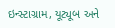ઇન્સ્ટાગ્રામ, યૂટ્યૂબ અને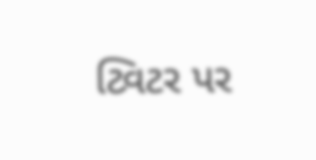ટ્વિટર પર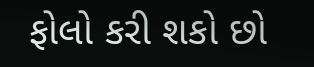ફોલો કરી શકો છો